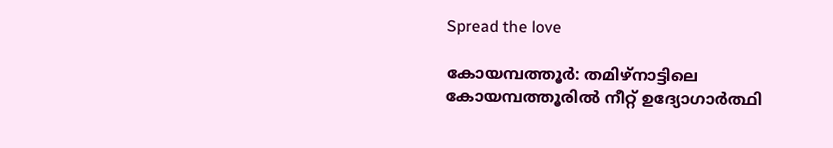Spread the love

കോയമ്പത്തൂ‍ർ: തമിഴ്നാട്ടിലെ കോയമ്പത്തൂരില്‍ നീറ്റ് ഉദ്യോഗാർത്ഥി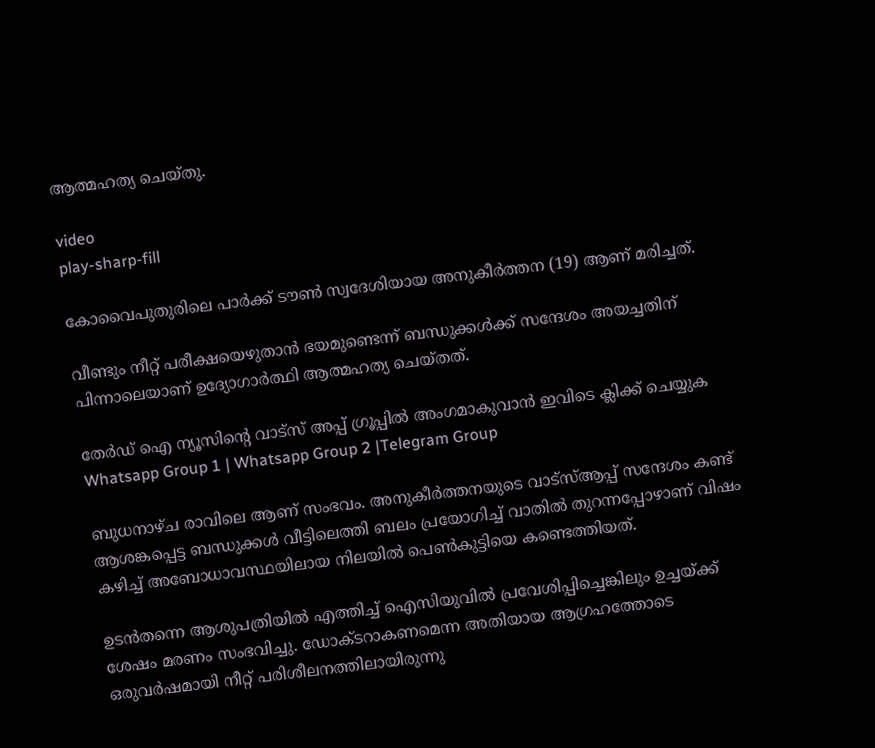ആത്മഹത്യ ചെയ്തു.

video
play-sharp-fill

കോവൈപുതുരിലെ പാർക്ക് ടൗണ്‍ സ്വദേശിയായ അനുകീ‍‍ർത്തന (19) ആണ് മരിച്ചത്.

വീണ്ടും നീറ്റ് പരീക്ഷയെഴുതാൻ ഭയമുണ്ടെന്ന് ബന്ധുക്കള്‍ക്ക് സന്ദേശം അയച്ചതിന് പിന്നാലെയാണ് ഉദ്യോഗാ‍ർത്ഥി ആത്മഹത്യ ചെയ്തത്.

തേർഡ് ഐ ന്യൂസിന്റെ വാട്സ് അപ്പ് ഗ്രൂപ്പിൽ അംഗമാകുവാൻ ഇവിടെ ക്ലിക്ക് ചെയ്യുക
Whatsapp Group 1 | Whatsapp Group 2 |Telegram Group

ബുധനാഴ്ച രാവിലെ ആണ് സംഭവം. അനുകീ‍‍ർത്തനയുടെ വാട്സ്‌ആപ്പ് സന്ദേശം കണ്ട് ആശങ്കപ്പെട്ട ബന്ധുക്കള്‍ വീട്ടിലെത്തി ബലം പ്രയോഗിച്ച്‌ വാതില്‍ തുറന്നപ്പോഴാണ് വിഷം കഴിച്ച്‌ അബോധാവസ്ഥയിലായ നിലയില്‍ പെണ്‍കുട്ടിയെ കണ്ടെത്തിയത്.

ഉടൻതന്നെ ആശുപത്രിയില്‍ എത്തിച്ച്‌ ഐസിയുവില്‍ പ്രവേശിപ്പിച്ചെങ്കിലും ഉച്ചയ്ക്ക് ശേഷം മരണം സംഭവിച്ചു. ഡോക്ടറാകണമെന്ന അതിയായ ആഗ്രഹത്തോടെ ഒരുവ‍ർഷമായി നീറ്റ് പരിശീലനത്തിലായിരുന്നു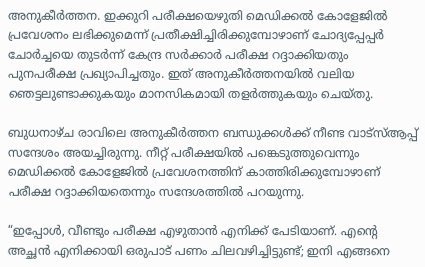അനുകീർത്തന. ഇക്കുറി പരീക്ഷയെഴുതി മെഡിക്കല്‍ കോളേജില്‍ പ്രവേശനം ലഭിക്കുമെന്ന് പ്രതീക്ഷിച്ചിരിക്കുമ്പോഴാണ് ചോദ്യപ്പേപ്പർ ചോർച്ചയെ തുടർന്ന് കേന്ദ്ര സർക്കാർ പരീക്ഷ റദ്ദാക്കിയതും പുനപരീക്ഷ പ്രഖ്യാപിച്ചതും. ഇത് അനുകീർത്തനയില്‍ വലിയ ഞെട്ടലുണ്ടാക്കുകയും മാനസികമായി തള‍ർത്തുകയും ചെയ്തു.

ബുധനാഴ്ച രാവിലെ അനുകീർത്തന ബന്ധുക്കള്‍ക്ക് നീണ്ട വാട്സ്‌ആപ്പ് സന്ദേശം അയച്ചിരുന്നു. നീറ്റ് പരീക്ഷയില്‍ പങ്കെടുത്തുവെന്നും മെഡിക്കല്‍ കോളേജില്‍ പ്രവേശനത്തിന് കാത്തിരിക്കുമ്പോഴാണ് പരീക്ഷ റദ്ദാക്കിയതെന്നും സന്ദേശത്തില്‍ പറയുന്നു.

“ഇപ്പോള്‍, വീണ്ടും പരീക്ഷ എഴുതാൻ എനിക്ക് പേടിയാണ്. എന്റെ അച്ഛൻ എനിക്കായി ഒരുപാട് പണം ചിലവഴിച്ചിട്ടുണ്ട്; ഇനി എങ്ങനെ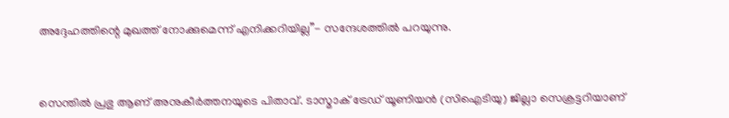അദ്ദേഹത്തിന്റെ മുഖത്ത് നോക്കുമെന്ന് എനിക്കറിയില്ല”- സന്ദേശത്തില്‍ പറയുന്നു.



സെന്തില്‍ പ്രഭു ആണ് അനുകീ‍‍ർത്തനയുടെ പിതാവ്. ടാസ്മാക് ട്രേഡ് യൂണിയൻ (സിഐടിയു) ജില്ലാ സെക്രട്ടറിയാണ്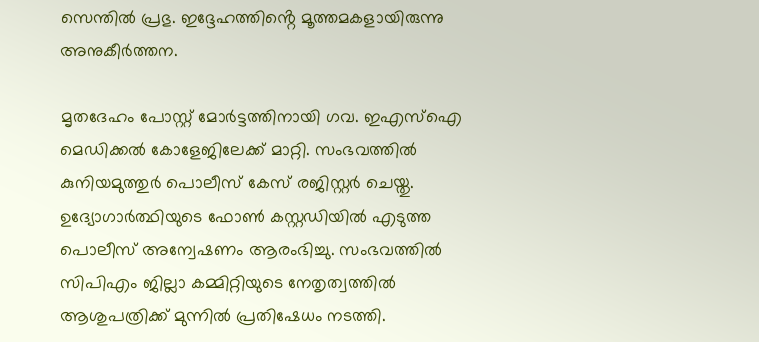സെന്തില്‍ പ്രഭു. ഇദ്ദേഹത്തിൻ്റെ മൂത്തമകളായിരുന്നു അനുകീ‍ർത്തന.

മൃതദേഹം പോസ്റ്റ് മോ‍ർട്ടത്തിനായി ഗവ. ഇഎസ്‌ഐ മെഡിക്കല്‍ കോളേജിലേക്ക് മാറ്റി. സംഭവത്തില്‍ കുനിയമുത്തുർ പൊലീസ് കേസ് രജിസ്റ്റർ ചെയ്തു. ഉദ്യോഗാർത്ഥിയുടെ ഫോണ്‍ കസ്റ്റഡിയില്‍ എടുത്ത പൊലീസ് അന്വേഷണം ആരംഭിച്ചു. സംഭവത്തില്‍ സിപിഎം ജില്ലാ കമ്മിറ്റിയുടെ നേതൃത്വത്തില്‍ ആശുപത്രിക്ക് മുന്നില്‍ പ്രതിഷേധം നടത്തി.